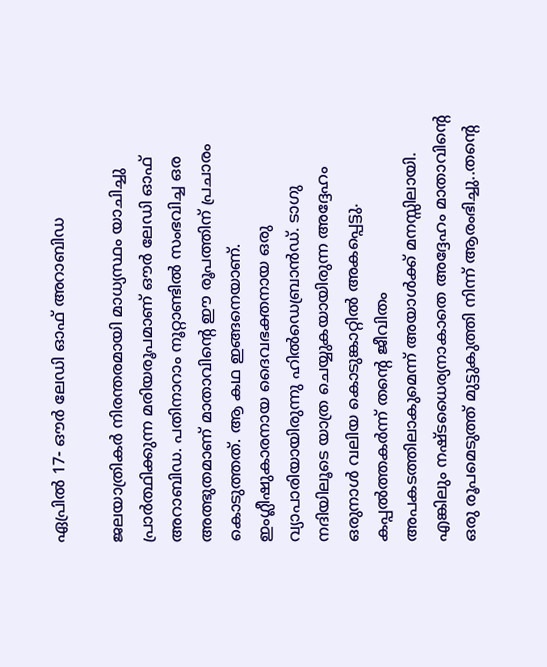ഏപ്രില്‍ 17- ഔര്‍ ലേഡി ഓഫ് അറാബിഡ

ജലയാത്രികര്‍ നിരന്തരമായി മാധ്യസ്ഥം യാചിച്ചു പ്രാര്‍ത്ഥിക്കുന്ന മരിയരൂപമാണ് ഔര്‍ ലേഡി ഓഫ് അറാബിഡ. പതിനാറാം നൂറ്റാണ്ടില്‍ സംഭവിച്ച ഒര അത്ഭുതമാണ് മാതാവിന്റെ ഈ രൂപത്തിന് പ്രചാരം കൊടുത്തത്. ആ കഥ ഇങ്ങനെയാണ്. ഇംഗ്ലീഷുകാരനായ ദൈവഭക്തനായ ഒരു വ്യാപാരിയായിരുന്നു ഹില്‍ഡെബ്രാന്‍ഡ്. ടാഗു നദിയിലൂടെ യാത്ര ചെയ്യുകയായിരുന്ന അദ്ദേഹം ഒരുനാള്‍ വലിയ കൊടുങ്കാറ്റില്‍ അകപ്പെട്ടു. കപ്പല്‍ത്തകര്‍ന്ന് തന്റെ ജീവിതം അപകടത്തിലാകുമെന്ന് അയാള്‍ക്ക് മനസ്സിലായി. എങ്കിലും നഷ്ടധൈര്യനാകാതെ അദ്ദേഹം മാതാവിന്റെ ഒരു രൂപമെടുത്ത് മുട്ടുകുത്തി നിന്ന് ആരംഭിച്ചു..തന്റെ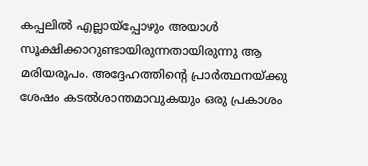കപ്പലില്‍ എല്ലായ്‌പ്പോഴും അയാള്‍ സൂക്ഷിക്കാറുണ്ടായിരുന്നതായിരുന്നു ആ മരിയരൂപം. അദ്ദേഹത്തിന്റെ പ്രാര്‍ത്ഥനയ്ക്കു ശേഷം കടല്‍ശാന്തമാവുകയും ഒരു പ്രകാശം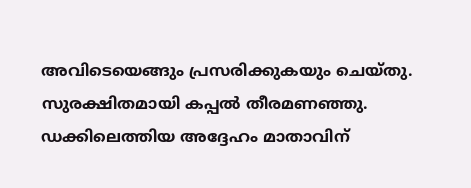അവിടെയെങ്ങും പ്രസരിക്കുകയും ചെയ്തു. സുരക്ഷിതമായി കപ്പല്‍ തീരമണഞ്ഞു. ഡക്കിലെത്തിയ അദ്ദേഹം മാതാവിന്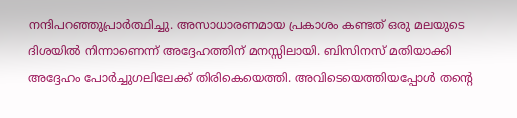നന്ദിപറഞ്ഞുപ്രാര്‍ത്ഥിച്ചു. അസാധാരണമായ പ്രകാശം കണ്ടത് ഒരു മലയുടെ ദിശയില്‍ നിന്നാണെന്ന് അദ്ദേഹത്തിന് മനസ്സിലായി. ബിസിനസ് മതിയാക്കി അദ്ദേഹം പോര്‍ച്ചുഗലിലേക്ക് തിരികെയെത്തി. അവിടെയെത്തിയപ്പോള്‍ തന്റെ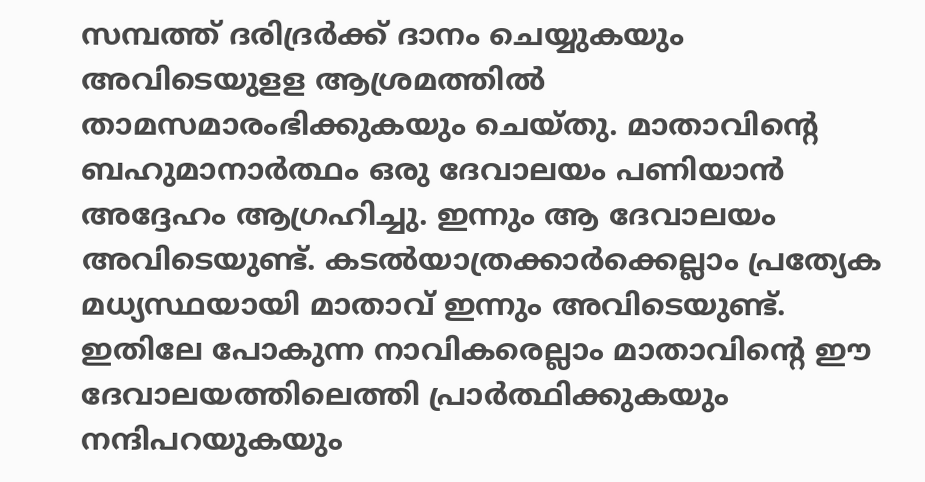സമ്പത്ത് ദരിദ്രര്‍ക്ക് ദാനം ചെയ്യുകയും അവിടെയുളള ആശ്രമത്തില്‍ താമസമാരംഭിക്കുകയും ചെയ്തു. മാതാവിന്റെ ബഹുമാനാര്‍ത്ഥം ഒരു ദേവാലയം പണിയാന്‍ അദ്ദേഹം ആഗ്രഹിച്ചു. ഇന്നും ആ ദേവാലയം അവിടെയുണ്ട്. കടല്‍യാത്രക്കാര്‍ക്കെല്ലാം പ്രത്യേക മധ്യസ്ഥയായി മാതാവ് ഇന്നും അവിടെയുണ്ട്. ഇതിലേ പോകുന്ന നാവികരെല്ലാം മാതാവിന്റെ ഈ ദേവാലയത്തിലെത്തി പ്രാര്‍ത്ഥിക്കുകയും നന്ദിപറയുകയും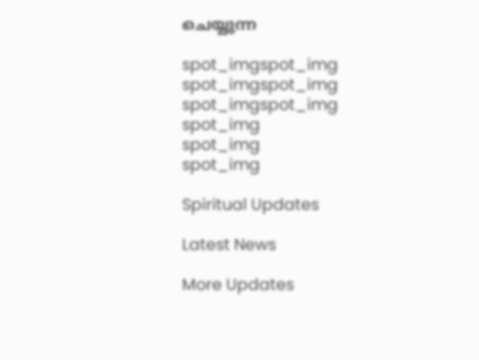ചെയ്യുന്ന

spot_imgspot_img
spot_imgspot_img
spot_imgspot_img
spot_img
spot_img
spot_img

Spiritual Updates

Latest News

More Updates